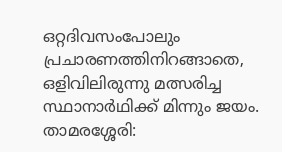ഒറ്റദിവസംപോലും പ്രചാരണത്തിനിറങ്ങാതെ, ഒളിവിലിരുന്നു മത്സരിച്ച സ്ഥാനാർഥിക്ക് മിന്നും ജയം.
താമരശ്ശേരി: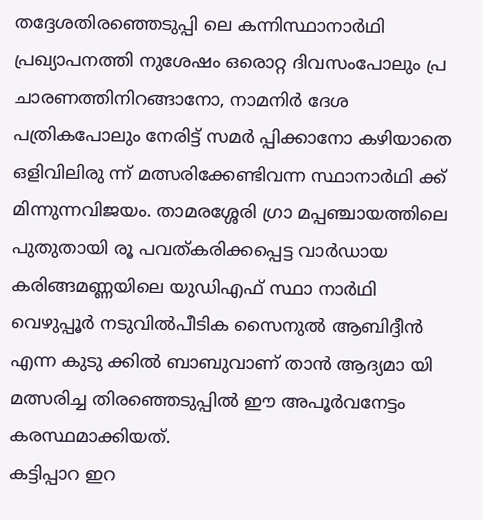തദ്ദേശതിരഞ്ഞെടുപ്പി ലെ കന്നിസ്ഥാനാർഥി പ്രഖ്യാപനത്തി നുശേഷം ഒരൊറ്റ ദിവസംപോലും പ്ര ചാരണത്തിനിറങ്ങാനോ, നാമനിർ ദേശ പത്രികപോലും നേരിട്ട് സമർ പ്പിക്കാനോ കഴിയാതെ ഒളിവിലിരു ന്ന് മത്സരിക്കേണ്ടിവന്ന സ്ഥാനാർഥി ക്ക് മിന്നുന്നവിജയം. താമരശ്ശേരി ഗ്രാ മപ്പഞ്ചായത്തിലെ പുതുതായി രൂ പവത്കരിക്കപ്പെട്ട വാർഡായ കരിങ്ങമണ്ണയിലെ യുഡിഎഫ് സ്ഥാ നാർഥി വെഴുപ്പൂർ നടുവിൽപീടിക സൈനുൽ ആബിദ്ദീൻ എന്ന കുടു ക്കിൽ ബാബുവാണ് താൻ ആദ്യമാ യി മത്സരിച്ച തിരഞ്ഞെടുപ്പിൽ ഈ അപൂർവനേട്ടം കരസ്ഥമാക്കിയത്.
കട്ടിപ്പാറ ഇറ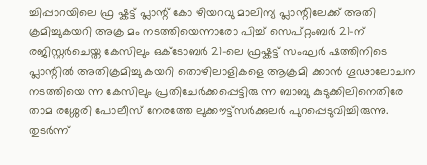ച്ചിപ്പാറയിലെ ഫ്ര ഷ്കട്ട് പ്ലാന്റ് കോ ഴിയറവു മാലിന്യ പ്ലാന്റിലേക്ക് അതി ക്രമിച്ചുകയറി അക്ര മം നടത്തിയെന്നാരോ പിച്ച് സെപ്റ്റംബർ 21-ന് രജിസ്റ്റർചെയ്ത കേസിലും ഒക്ടോബർ 21-ലെ ഫ്രഷ്കട്ട് സംഘർ ഷത്തിനിടെ പ്ലാന്റിൽ അതിക്രമിച്ചു കയറി തൊഴിലാളികളെ ആക്രമി ക്കാൻ ഗൂഢാലോചന നടത്തിയെ ന്ന കേസിലും പ്രതിചേർക്കപ്പെട്ടിരു ന്ന ബാബു കുടുക്കിലിനെതിരേ താമ രശ്ശേരി പോലീസ് നേരത്തേ ലുക്കൗട്ട്സർക്കുലർ പുറപ്പെടുവിച്ചിരുന്നു. തുടർന്ന്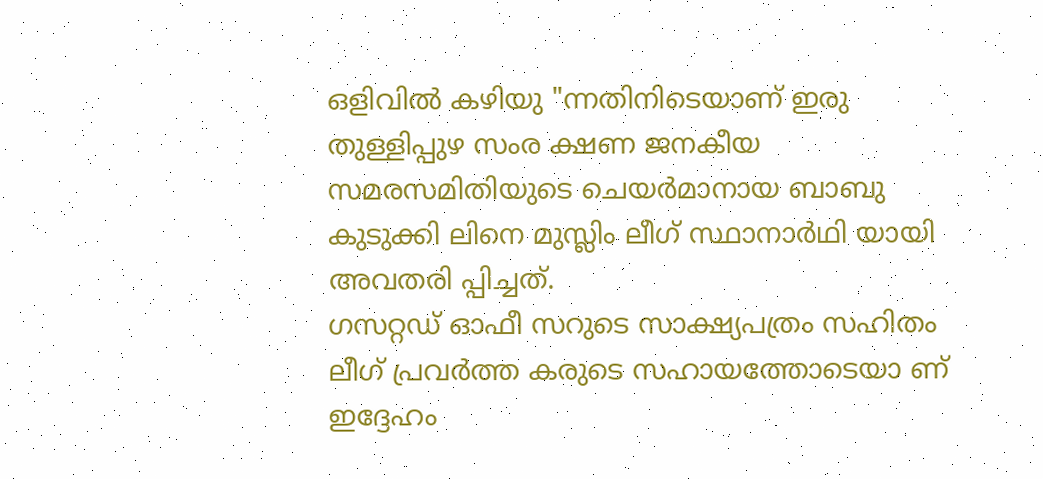ഒളിവിൽ കഴിയു "ന്നതിനിടെയാണ് ഇരു തുള്ളിപ്പുഴ സംര ക്ഷണ ജനകീയ സമരസമിതിയുടെ ചെയർമാനായ ബാബു കുടുക്കി ലിനെ മുസ്ലിം ലീഗ് സ്ഥാനാർഥി യായി അവതരി പ്പിച്ചത്.
ഗസറ്റഡ് ഓഫീ സറുടെ സാക്ഷ്യപത്രം സഹിതം ലീഗ് പ്രവർത്ത കരുടെ സഹായത്തോടെയാ ണ് ഇദ്ദേഹം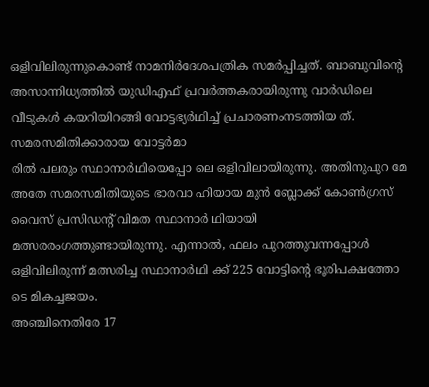ഒളിവിലിരുന്നുകൊണ്ട് നാമനിർദേശപത്രിക സമർപ്പിച്ചത്. ബാബുവിന്റെ അസാന്നിധ്യത്തിൽ യുഡിഎഫ് പ്രവർത്തകരായിരുന്നു വാർഡിലെ വീടുകൾ കയറിയിറങ്ങി വോട്ടഭ്യർഥിച്ച് പ്രചാരണംനടത്തിയ ത്. സമരസമിതിക്കാരായ വോട്ടർമാ
രിൽ പലരും സ്ഥാനാർഥിയെപ്പോ ലെ ഒളിവിലായിരുന്നു. അതിനുപുറ മേ അതേ സമരസമിതിയുടെ ഭാരവാ ഹിയായ മുൻ ബ്ലോക്ക് കോൺഗ്രസ് വൈസ് പ്രസിഡന്റ് വിമത സ്ഥാനാർ ഥിയായി മത്സരരംഗത്തുണ്ടായിരുന്നു. എന്നാൽ, ഫലം പുറത്തുവന്നപ്പോൾ ഒളിവിലിരുന്ന് മത്സരിച്ച സ്ഥാനാർഥി ക്ക് 225 വോട്ടിന്റെ ഭൂരിപക്ഷത്തോ ടെ മികച്ചജയം.
അഞ്ചിനെതിരേ 17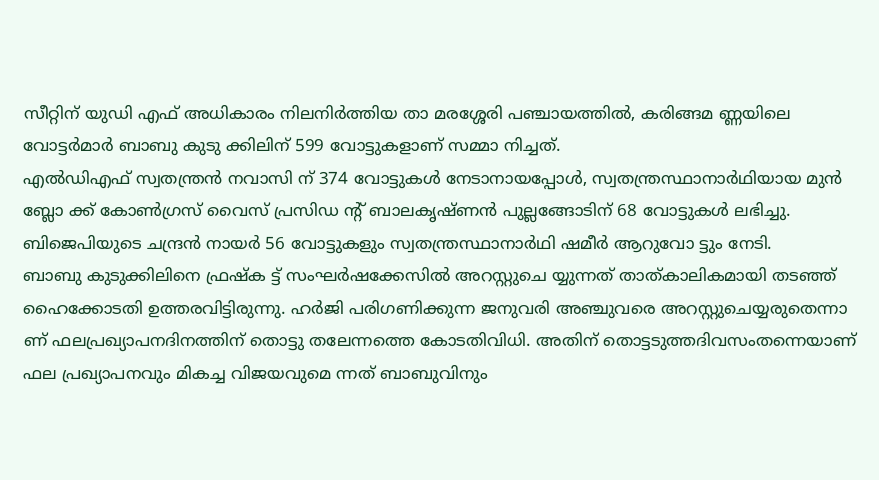സീറ്റിന് യുഡി എഫ് അധികാരം നിലനിർത്തിയ താ മരശ്ശേരി പഞ്ചായത്തിൽ, കരിങ്ങമ ണ്ണയിലെ വോട്ടർമാർ ബാബു കുടു ക്കിലിന് 599 വോട്ടുകളാണ് സമ്മാ നിച്ചത്.
എൽഡിഎഫ് സ്വതന്ത്രൻ നവാസി ന് 374 വോട്ടുകൾ നേടാനായപ്പോൾ, സ്വതന്ത്രസ്ഥാനാർഥിയായ മുൻ ബ്ലോ ക്ക് കോൺഗ്രസ് വൈസ് പ്രസിഡ ന്റ് ബാലകൃഷ്ണൻ പുല്ലങ്ങോടിന് 68 വോട്ടുകൾ ലഭിച്ചു. ബിജെപിയുടെ ചന്ദ്രൻ നായർ 56 വോട്ടുകളും സ്വതന്ത്രസ്ഥാനാർഥി ഷമീർ ആറുവോ ട്ടും നേടി.
ബാബു കുടുക്കിലിനെ ഫ്രഷ്ക ട്ട് സംഘർഷക്കേസിൽ അറസ്റ്റുചെ യ്യുന്നത് താത്കാലികമായി തടഞ്ഞ് ഹൈക്കോടതി ഉത്തരവിട്ടിരുന്നു. ഹർജി പരിഗണിക്കുന്ന ജനുവരി അഞ്ചുവരെ അറസ്റ്റുചെയ്യരുതെന്നാ ണ് ഫലപ്രഖ്യാപനദിനത്തിന് തൊട്ടു തലേന്നത്തെ കോടതിവിധി. അതിന് തൊട്ടടുത്തദിവസംതന്നെയാണ് ഫല പ്രഖ്യാപനവും മികച്ച വിജയവുമെ ന്നത് ബാബുവിനും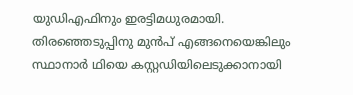യുഡിഎഫിനും ഇരട്ടിമധുരമായി. തിരഞ്ഞെടുപ്പിനു മുൻപ് എങ്ങനെയെങ്കിലും സ്ഥാനാർ ഥിയെ കസ്റ്റഡിയിലെടുക്കാനായി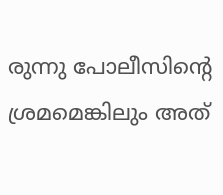രുന്നു പോലീസിന്റെ ശ്രമമെങ്കിലും അത്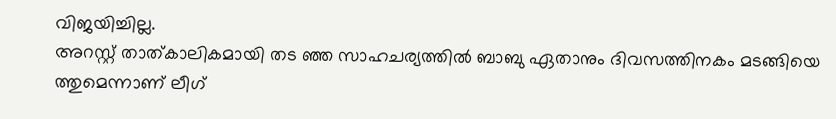വിജയിച്ചില്ല.
അറസ്റ്റ് താത്കാലികമായി തട ഞ്ഞ സാഹചര്യത്തിൽ ബാബു ഏതാനും ദിവസത്തിനകം മടങ്ങിയെ ത്തുമെന്നാണ് ലീഗ്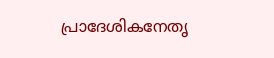പ്രാദേശികനേതൃ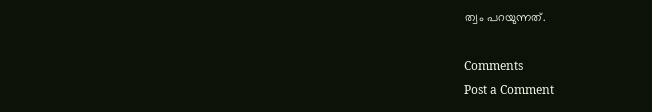ത്വം പറയുന്നത്.

Comments
Post a Comment